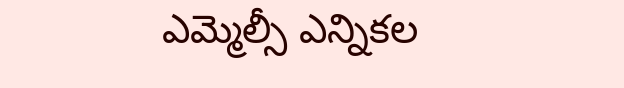ఎమ్మెల్సీ ఎన్నికల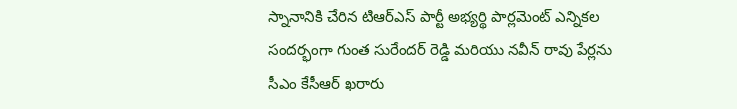స్నానానికి చేరిన టిఆర్ఎస్ పార్టీ అభ్యర్థి పార్లమెంట్ ఎన్నికల సందర్భంగా గుంత సురేందర్ రెడ్డి మరియు నవీన్ రావు పేర్లను సీఎం కేసీఆర్ ఖరారు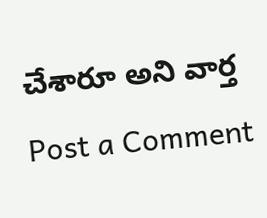చేశారూ అని వార్త
Post a Comment